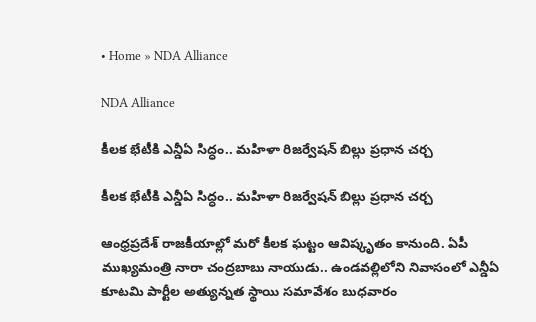• Home » NDA Alliance

NDA Alliance

కీలక భేటీకి ఎన్డీఏ సిద్ధం.. మహిళా రిజర్వేషన్ బిల్లు ప్రధాన చర్చ

కీలక భేటీకి ఎన్డీఏ సిద్ధం.. మహిళా రిజర్వేషన్ బిల్లు ప్రధాన చర్చ

ఆంధ్రప్రదేశ్ రాజకీయాల్లో మరో కీలక ఘట్టం ఆవిష్కృతం కానుంది. ఏపీ ముఖ్యమంత్రి నారా చంద్రబాబు నాయుడు.. ఉండవల్లిలోని నివాసంలో ఎన్డీఏ కూటమి పార్టీల అత్యున్నత స్థాయి సమావేశం బుధవారం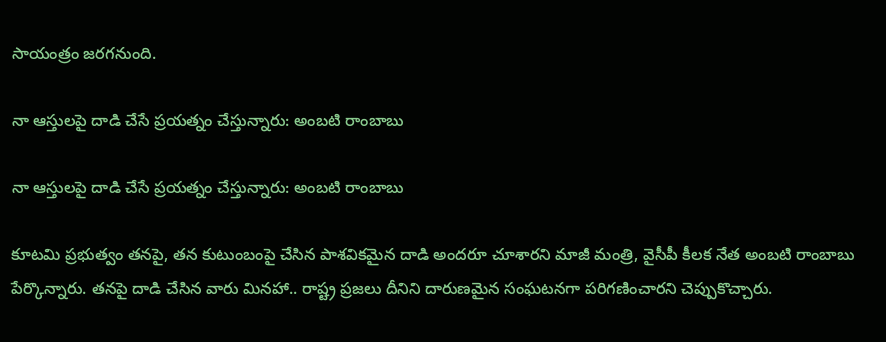సాయంత్రం జరగనుంది.

నా ఆస్తులపై దాడి చేసే ప్రయత్నం చేస్తున్నారు: అంబటి రాంబాబు

నా ఆస్తులపై దాడి చేసే ప్రయత్నం చేస్తున్నారు: అంబటి రాంబాబు

కూటమి ప్రభుత్వం తనపై, తన కుటుంబంపై చేసిన పాశవికమైన దాడి అందరూ చూశారని మాజీ మంత్రి, వైసీపీ కీలక నేత అంబటి రాంబాబు పేర్కొన్నారు. తనపై దాడి చేసిన వారు మినహా.. రాష్ట్ర ప్రజలు దీనిని దారుణమైన సంఘటనగా పరిగణించారని చెప్పుకొచ్చారు.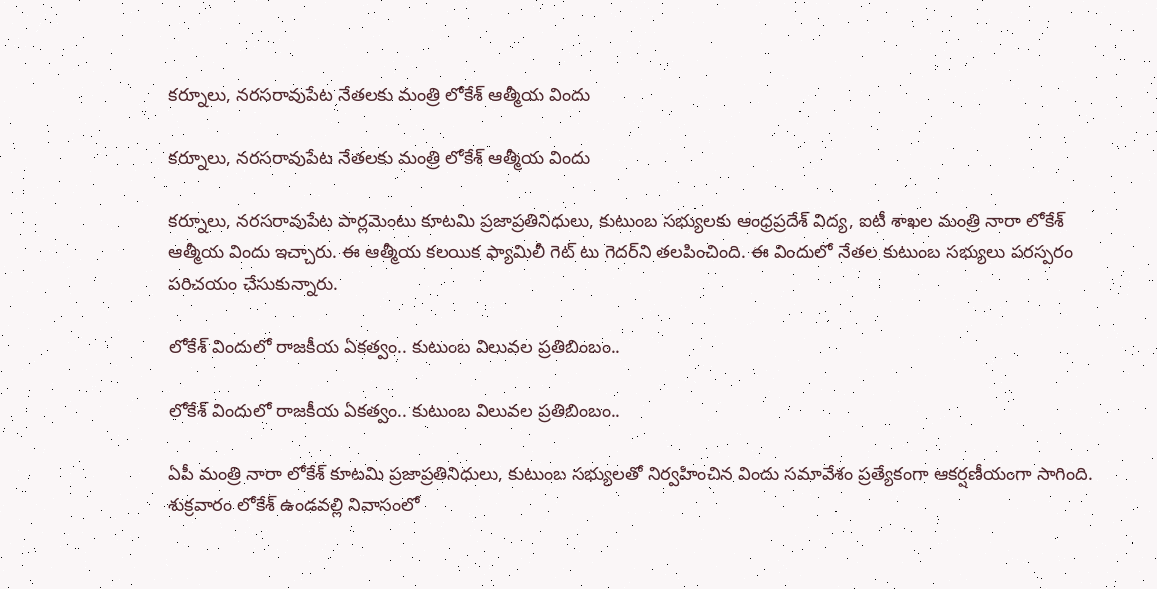కర్నూలు, నరసరావుపేట నేతలకు మంత్రి లోకేశ్ ఆత్మీయ విందు

కర్నూలు, నరసరావుపేట నేతలకు మంత్రి లోకేశ్ ఆత్మీయ విందు

కర్నూలు, నరసరావుపేట పార్లమెంటు కూటమి ప్రజాప్రతినిధులు, కుటుంబ సభ్యులకు ఆంధ్రప్రదేశ్ విద్య, ఐటీ శాఖల మంత్రి నారా లోకేశ్ ఆత్మీయ విందు ఇచ్చారు. ఈ ఆత్మీయ కలయిక ఫ్యామిలీ గెట్ టు గెదర్‌ని తలపించింది. ఈ విందులో నేతల కుటుంబ సభ్యులు పరస్పరం పరిచయం చేసుకున్నారు.

లోకేశ్ విందులో రాజకీయ ఏకత్వం.. కుటుంబ విలువల ప్రతిబింబం..

లోకేశ్ విందులో రాజకీయ ఏకత్వం.. కుటుంబ విలువల ప్రతిబింబం..

ఏపీ మంత్రి నారా లోకేశ్ కూటమి ప్రజాప్రతినిధులు, కుటుంబ సభ్యులతో నిర్వహించిన విందు సమావేశం ప్రత్యేకంగా ఆకర్షణీయంగా సాగింది. శుక్రవారం లోకేశ్ ఉండవల్లి నివాసంలో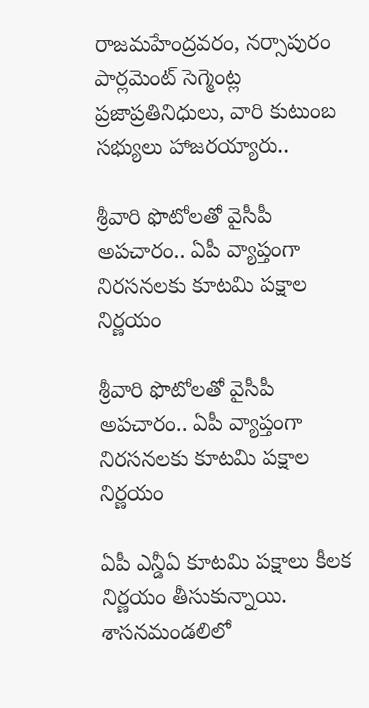రాజమహేంద్రవరం, నర్సాపురం పార్లమెంట్ సెగ్మెంట్ల ప్రజాప్రతినిధులు, వారి కుటుంబ సభ్యులు హాజరయ్యారు..

శ్రీవారి ఫొటోలతో వైసీపీ అపచారం.. ఏపీ వ్యాప్తంగా నిరసనలకు కూటమి పక్షాల నిర్ణయం

శ్రీవారి ఫొటోలతో వైసీపీ అపచారం.. ఏపీ వ్యాప్తంగా నిరసనలకు కూటమి పక్షాల నిర్ణయం

ఏపీ ఎన్డీఏ కూటమి పక్షాలు కీలక నిర్ణయం తీసుకున్నాయి. శాసనమండలిలో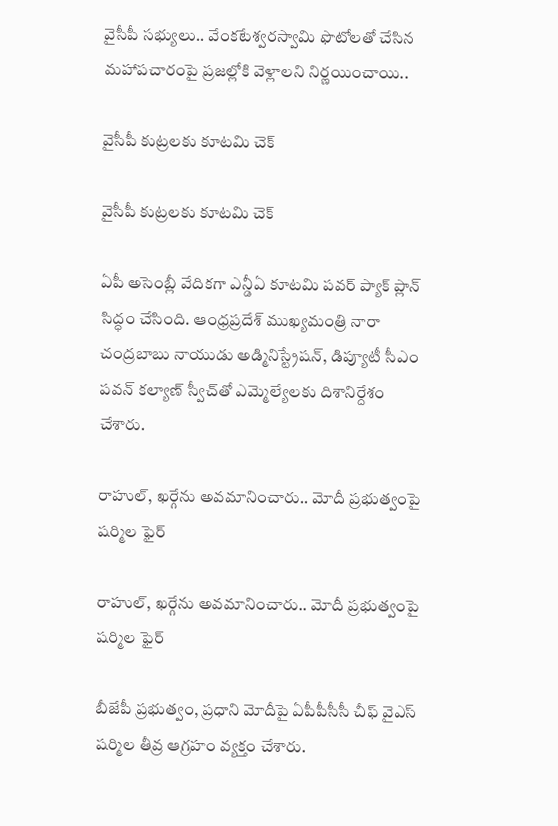వైసీపీ సభ్యులు.. వేంకటేశ్వరస్వామి ఫొటోలతో చేసిన మహాపచారంపై ప్రజల్లోకి వెళ్లాలని నిర్ణయించాయి..

వైసీపీ కుట్రలకు కూటమి చెక్

వైసీపీ కుట్రలకు కూటమి చెక్

ఏపీ అసెంబ్లీ వేదికగా ఎన్డీఏ కూటమి పవర్ ప్యాక్ ప్లాన్ సిద్ధం చేసింది. ఆంధ్రప్రదేశ్ ముఖ్యమంత్రి నారా చంద్రబాబు నాయుడు అడ్మినిస్ట్రేషన్, డిప్యూటీ సీఎం పవన్ కల్యాణ్ స్వీచ్‌తో ఎమ్మెల్యేలకు దిశానిర్దేశం చేశారు.

రాహుల్, ఖర్గేను అవమానించారు.. మోదీ ప్రభుత్వంపై షర్మిల ఫైర్

రాహుల్, ఖర్గేను అవమానించారు.. మోదీ ప్రభుత్వంపై షర్మిల ఫైర్

బీజేపీ ప్రభుత్వం, ప్రధాని మోదీపై ఏపీపీసీసీ చీఫ్ వైఎస్ షర్మిల తీవ్ర ఆగ్రహం వ్యక్తం చేశారు.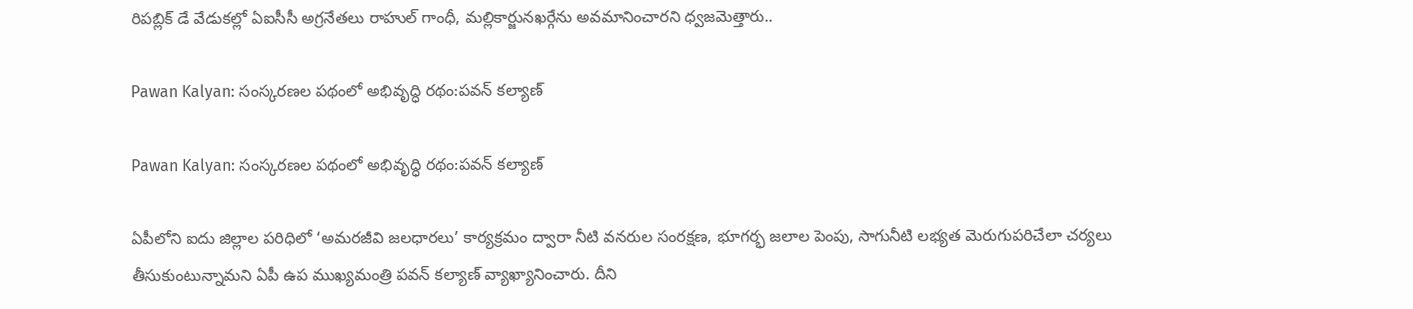రిపబ్లిక్ డే వేడుకల్లో ఏఐసీసీ అగ్రనేతలు రాహుల్ గాంధీ, మల్లికార్జునఖర్గేను అవమానించారని ధ్వజమెత్తారు..

Pawan Kalyan: సంస్కరణల పథంలో అభివృద్ధి రథం:పవన్ కల్యాణ్

Pawan Kalyan: సంస్కరణల పథంలో అభివృద్ధి రథం:పవన్ కల్యాణ్

ఏపీలోని ఐదు జిల్లాల పరిధిలో ‘అమరజీవి జలధారలు’ కార్యక్రమం ద్వారా నీటి వనరుల సంరక్షణ, భూగర్భ జలాల పెంపు, సాగునీటి లభ్యత మెరుగుపరిచేలా చర్యలు తీసుకుంటున్నామని ఏపీ ఉప ముఖ్యమంత్రి పవన్ కల్యాణ్ వ్యాఖ్యానించారు. దీని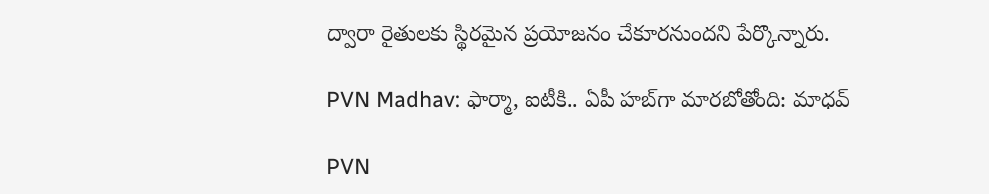ద్వారా రైతులకు స్థిరమైన ప్రయోజనం చేకూరనుందని పేర్కొన్నారు.

PVN Madhav: ఫార్మా, ఐటీకి.. ఏపీ హబ్‌గా మారబోతోంది: మాధవ్

PVN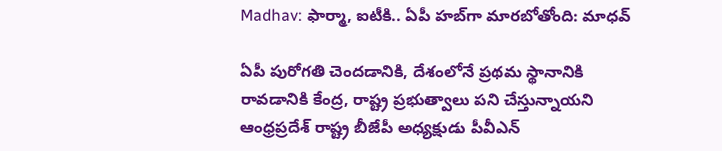Madhav: ఫార్మా, ఐటీకి.. ఏపీ హబ్‌గా మారబోతోంది: మాధవ్

ఏపీ పురోగతి చెందడానికి, దేశంలోనే ప్రథమ స్థానానికి రావడానికి కేంద్ర, రాష్ట్ర ప్రభుత్వాలు పని చేస్తున్నాయని ఆంధ్రప్రదేశ్ రాష్ట్ర బీజేపీ అధ్యక్షుడు పీవీఎన్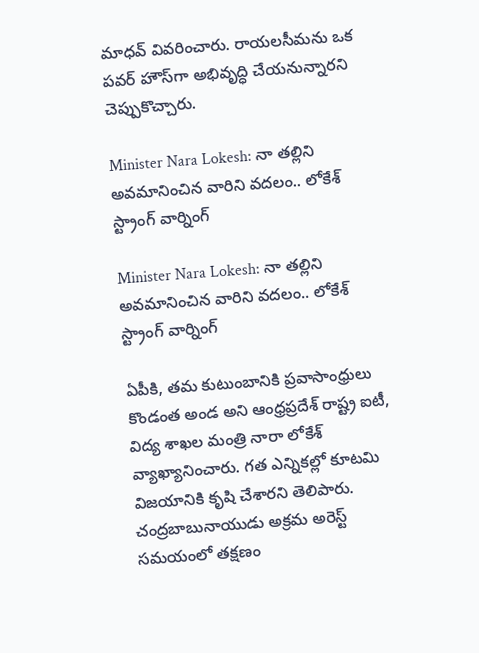మాధవ్ వివరించారు. రాయలసీమను ఒక పవర్ హౌస్‌గా అభివృద్ధి చేయనున్నారని చెప్పుకొచ్చారు.

Minister Nara Lokesh: నా తల్లిని అవమానించిన వారిని వదలం.. లోకేశ్ స్ట్రాంగ్ వార్నింగ్

Minister Nara Lokesh: నా తల్లిని అవమానించిన వారిని వదలం.. లోకేశ్ స్ట్రాంగ్ వార్నింగ్

ఏపీకి, తమ కుటుంబానికి ప్రవాసాంధ్రులు కొండంత అండ అని ఆంధ్రప్రదేశ్ రాష్ట్ర ఐటీ, విద్య శాఖల మంత్రి నారా లోకేశ్ వ్యాఖ్యానించారు. గత ఎన్నికల్లో కూటమి విజయానికి కృషి చేశారని తెలిపారు. చంద్రబాబునాయుడు అక్రమ అరెస్ట్ సమయంలో తక్షణం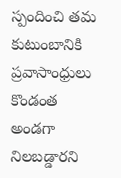స్పందించి తమ కుటుంబానికి ప్రవాసాంధ్రులు కొండంత అండగా నిలబడ్డారని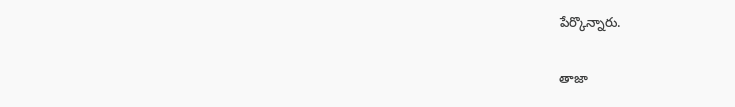పేర్కొన్నారు.

తాజా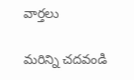వార్తలు

మరిన్ని చదవండి